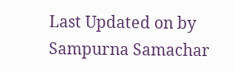Last Updated on by Sampurna Samachar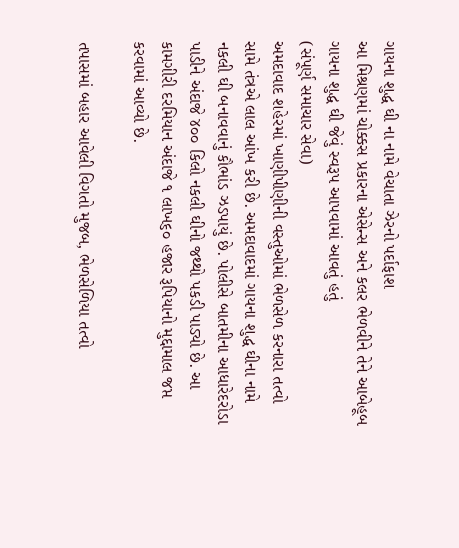ગાયના શુદ્ધ ઘી ના નામે વેચાતા ઝેરનો પર્દાફાશ
આ મિશ્રણમાં ચોક્કસ પ્રકારના એસેન્સ અને કલર ભેળવીને તેને આબેહૂબ ગાયના શુદ્ધ ઘી જેવું સ્વરૂપ આપવામાં આવતું હતું
(સંપૂર્ણ સમાચાર સેવા)
અમદાવાદ શહેરમાં ખાણીપીણીની વસ્તુઓમાં ભેળસેળ કરનારા તત્વો સામે તંત્રએ લાલ આંખ કરી છે. અમદાવાદમાં ગાયના શુદ્ધ ઘીના નામે નકલી ઘી બનાવવાનું કૌભાંડ ઝડપાયું છે. પોલીસે બાતમીના આધારેદરોડા પાડીને અંદાજે ૪૦૦ કિલો નકલી ઘીનો જથ્થો પકડી પાડ્યો છે. આ કામગીરી દરમિયાન અંદાજે ૧ લાખ૬૦ હજાર રૂપિયાનો મુદ્દામાલ જપ્ત કરવામાં આવ્યો છે.

તપાસમાં બહાર આવેલી વિગતો મુજબ, ભેળસેળિયા તત્વો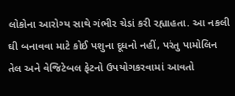લોકોના આરોગ્ય સાથે ગંભીર ચેડાં કરી રહ્યાહતા. આ નકલી ઘી બનાવવા માટે કોઈ પશુના દૂધનો નહીં, પરંતુ પામોલિન તેલ અને વેજિટેબલ ફેટનો ઉપયોગકરવામાં આવતો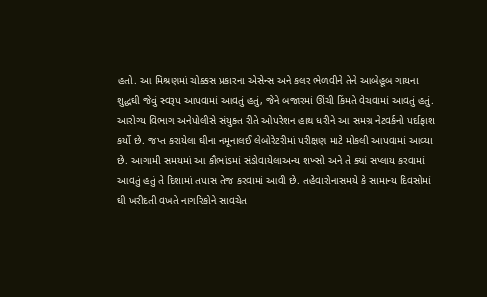હતો. આ મિશ્રણમાં ચોક્કસ પ્રકારના એસેન્સ અને કલર ભેળવીને તેને આબેહૂબ ગાયના શુદ્ધઘી જેવું સ્વરૂપ આપવામાં આવતું હતું, જેને બજારમાં ઊંચી કિંમતે વેચવામાં આવતું હતું.
આરોગ્ય વિભાગ અનેપોલીસે સંયુક્ત રીતે ઓપરેશન હાથ ધરીને આ સમગ્ર નેટવર્કનો પર્દાફાશ કર્યો છે. જપ્ત કરાયેલા ઘીના નમૂનાલઈ લેબોરેટરીમાં પરીક્ષણ માટે મોકલી આપવામાં આવ્યા છે. આગામી સમયમાં આ કૌભાંડમાં સંડોવાયેલાઅન્ય શખ્સો અને તે ક્યાં સપ્લાય કરવામાં આવતું હતું તે દિશામાં તપાસ તેજ કરવામાં આવી છે. તહેવારોનાસમયે કે સામાન્ય દિવસોમાં ઘી ખરીદતી વખતે નાગરિકોને સાવચેત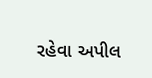રહેવા અપીલ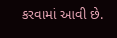કરવામાં આવી છે.